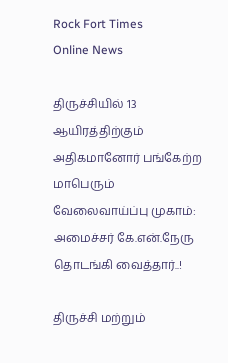Rock Fort Times
Online News

திருச்சியில் 13 ஆயிரத்திற்கும் அதிகமானோர் பங்கேற்ற மாபெரும் வேலைவாய்ப்பு முகாம்: அமைச்சர் கே.என்.நேரு தொடங்கி வைத்தார்..!

திருச்சி மற்றும்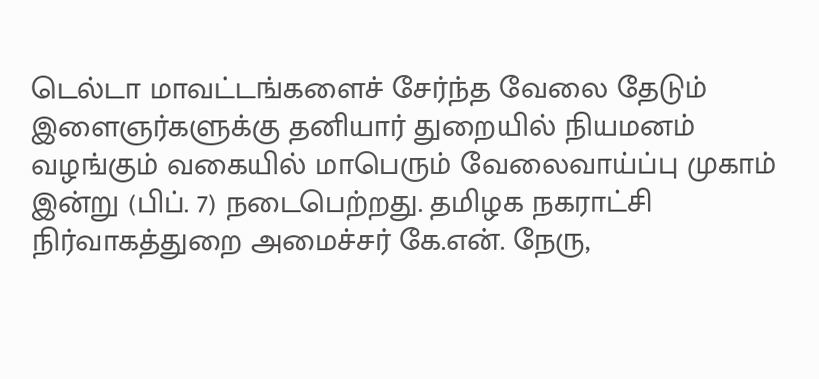டெல்டா மாவட்டங்களைச் சேர்ந்த வேலை தேடும் இளைஞர்களுக்கு தனியார் துறையில் நியமனம் வழங்கும் வகையில் மாபெரும் வேலைவாய்ப்பு முகாம் இன்று (பிப். 7) நடைபெற்றது. தமிழக நகராட்சி நிர்வாகத்துறை அமைச்சர் கே.என். நேரு,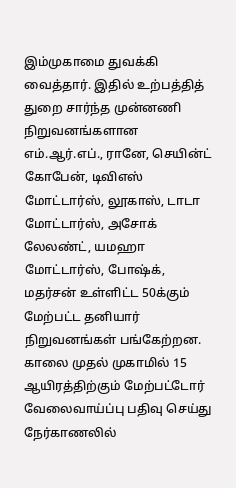இம்முகாமை துவக்கி வைத்தார். இதில் உற்பத்தித் துறை சார்ந்த முன்னணி நிறுவனங்களான எம்.ஆர்.எப்., ரானே, செயின்ட் கோபேன், டிவிஎஸ் மோட்டார்ஸ், லூகாஸ், டாடா மோட்டார்ஸ், அசோக் லேலண்ட், யமஹா மோட்டார்ஸ், போஷ்க், மதர்சன் உள்ளிட்ட 50க்கும் மேற்பட்ட தனியார் நிறுவனங்கள் பங்கேற்றன. காலை முதல் முகாமில் 15 ஆயிரத்திற்கும் மேற்பட்டோர் வேலைவாய்ப்பு பதிவு செய்து நேர்காணலில்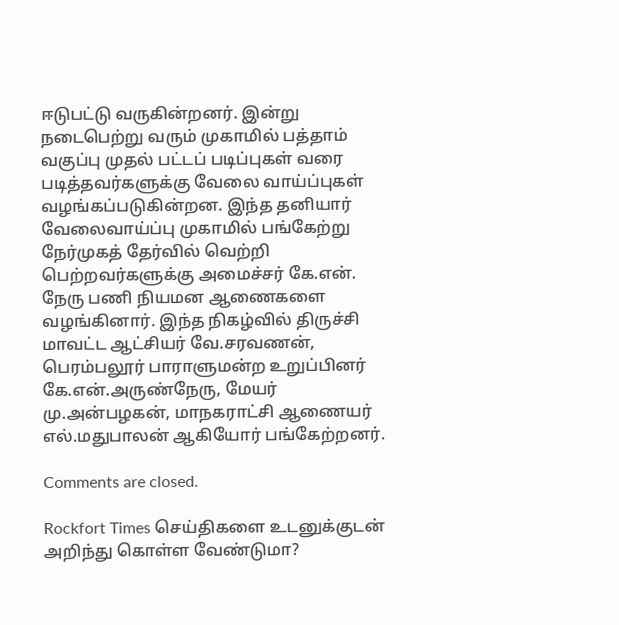ஈடுபட்டு வருகின்றனர். இன்று நடைபெற்று வரும் முகாமில் பத்தாம் வகுப்பு முதல் பட்டப் படிப்புகள் வரை படித்தவர்களுக்கு வேலை வாய்ப்புகள் வழங்கப்படுகின்றன. இந்த தனியார் வேலைவாய்ப்பு முகாமில் பங்கேற்று நேர்முகத் தேர்வில் வெற்றி பெற்றவர்களுக்கு அமைச்சர் கே.என். நேரு பணி நியமன ஆணைகளை வழங்கினார். இந்த நிகழ்வில் திருச்சி மாவட்ட ஆட்சியர் வே.சரவணன், பெரம்பலூர் பாராளுமன்ற உறுப்பினர் கே.என்.அருண்நேரு, மேயர் மு.அன்பழகன், மாநகராட்சி ஆணையர் எல்.மதுபாலன் ஆகியோர் பங்கேற்றனர்.

Comments are closed.

Rockfort Times செய்திகளை உடனுக்குடன் அறிந்து கொள்ள வேண்டுமா?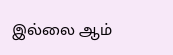இல்லை ஆம்